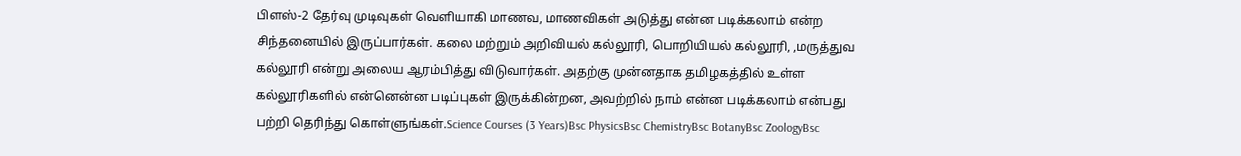பிளஸ்-2 தேர்வு முடிவுகள் வெளியாகி மாணவ, மாணவிகள் அடுத்து என்ன படிக்கலாம் என்ற சிந்தனையில் இருப்பார்கள். கலை மற்றும் அறிவியல் கல்லூரி, பொறியியல் கல்லூரி, ,மருத்துவ கல்லூரி என்று அலைய ஆரம்பித்து விடுவார்கள். அதற்கு முன்னதாக தமிழகத்தில் உள்ள கல்லூரிகளில் என்னென்ன படிப்புகள் இருக்கின்றன, அவற்றில் நாம் என்ன படிக்கலாம் என்பது பற்றி தெரிந்து கொள்ளுங்கள்.Science Courses (3 Years)Bsc PhysicsBsc ChemistryBsc BotanyBsc ZoologyBsc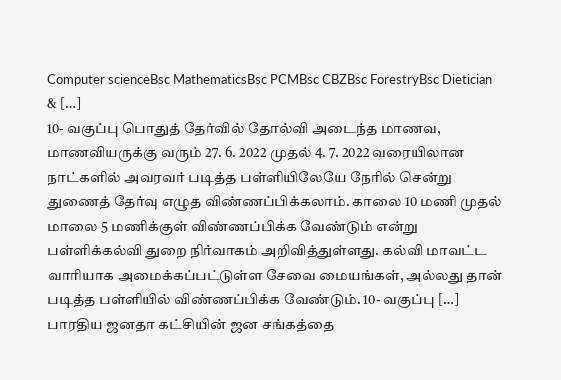Computer scienceBsc MathematicsBsc PCMBsc CBZBsc ForestryBsc Dietician & […]
10- வகுப்பு பொதுத் தேர்வில் தோல்வி அடைந்த மாணவ, மாணவியருக்கு வரும் 27. 6. 2022 முதல் 4. 7. 2022 வரையிலான நாட்களில் அவரவர் படித்த பள்ளியிலேயே நேரில் சென்று துணைத் தேர்வு எழுத விண்ணப்பிக்கலாம். காலை 10 மணி முதல் மாலை 5 மணிக்குள் விண்ணப்பிக்க வேண்டும் என்று பள்ளிக்கல்வி துறை நிர்வாகம் அறிவித்துள்ளது. கல்வி மாவட்ட வாரியாக அமைக்கப்பட்டுள்ள சேவை மையங்கள், அல்லது தான் படித்த பள்ளியில் விண்ணப்பிக்க வேண்டும். 10- வகுப்பு […]
பாரதிய ஜனதா கட்சியின் ஜன சங்கத்தை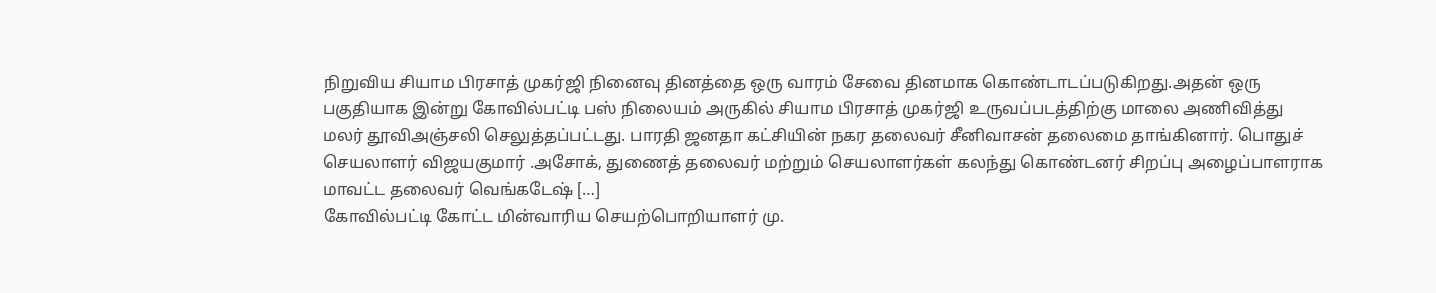நிறுவிய சியாம பிரசாத் முகர்ஜி நினைவு தினத்தை ஒரு வாரம் சேவை தினமாக கொண்டாடப்படுகிறது.அதன் ஒரு பகுதியாக இன்று கோவில்பட்டி பஸ் நிலையம் அருகில் சியாம பிரசாத் முகர்ஜி உருவப்படத்திற்கு மாலை அணிவித்து மலர் தூவிஅஞ்சலி செலுத்தப்பட்டது. பாரதி ஜனதா கட்சியின் நகர தலைவர் சீனிவாசன் தலைமை தாங்கினார். பொதுச் செயலாளர் விஜயகுமார் .அசோக், துணைத் தலைவர் மற்றும் செயலாளர்கள் கலந்து கொண்டனர் சிறப்பு அழைப்பாளராக மாவட்ட தலைவர் வெங்கடேஷ் […]
கோவில்பட்டி கோட்ட மின்வாரிய செயற்பொறியாளர் மு.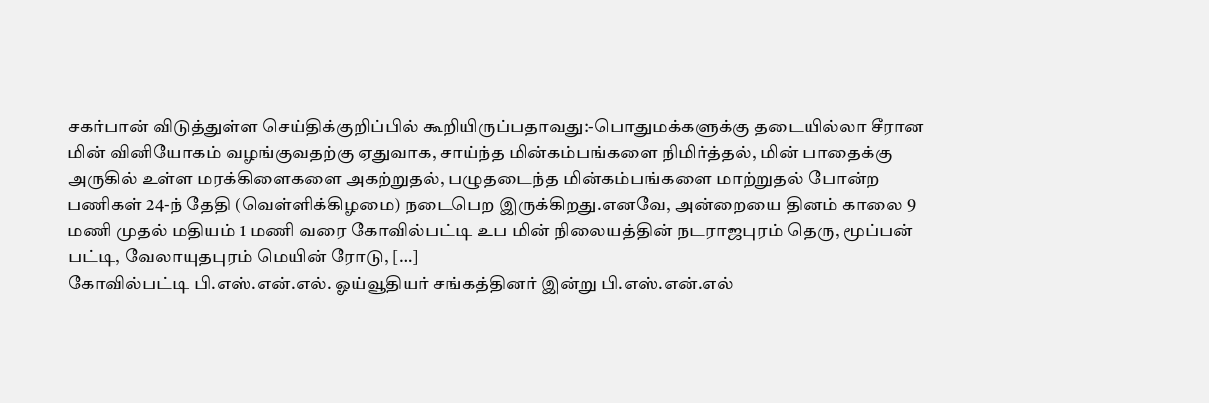சகர்பான் விடுத்துள்ள செய்திக்குறிப்பில் கூறியிருப்பதாவது:-பொதுமக்களுக்கு தடையில்லா சீரான மின் வினியோகம் வழங்குவதற்கு ஏதுவாக, சாய்ந்த மின்கம்பங்களை நிமிர்த்தல், மின் பாதைக்கு அருகில் உள்ள மரக்கிளைகளை அகற்றுதல், பழுதடைந்த மின்கம்பங்களை மாற்றுதல் போன்ற பணிகள் 24-ந் தேதி (வெள்ளிக்கிழமை) நடைபெற இருக்கிறது.எனவே, அன்றையை தினம் காலை 9 மணி முதல் மதியம் 1 மணி வரை கோவில்பட்டி உப மின் நிலையத்தின் நடராஜபுரம் தெரு, மூப்பன் பட்டி, வேலாயுதபுரம் மெயின் ரோடு, […]
கோவில்பட்டி பி.எஸ்.என்.எல். ஓய்வூதியர் சங்கத்தினர் இன்று பி.எஸ்.என்.எல்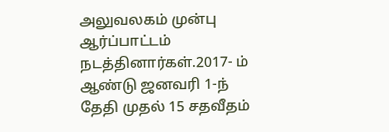அலுவலகம் முன்பு ஆர்ப்பாட்டம் நடத்தினார்கள்.2017- ம் ஆண்டு ஜனவரி 1-ந் தேதி முதல் 15 சதவீதம்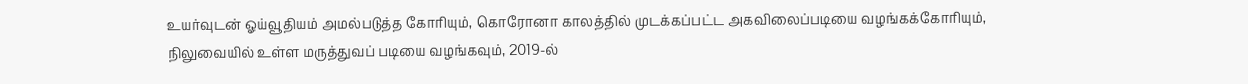உயர்வுடன் ஓய்வூதியம் அமல்படுத்த கோரியும், கொரோனா காலத்தில் முடக்கப்பட்ட அகவிலைப்படியை வழங்கக்கோரியும், நிலுவையில் உள்ள மருத்துவப் படியை வழங்கவும், 2019-ல்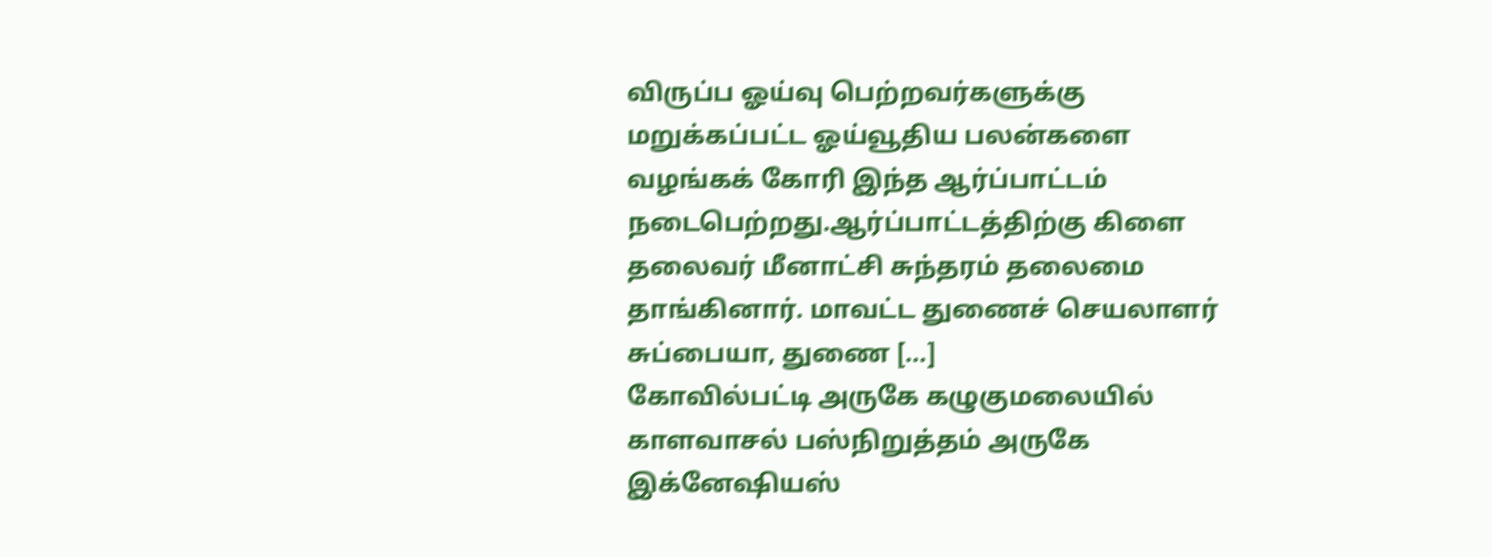விருப்ப ஓய்வு பெற்றவர்களுக்கு மறுக்கப்பட்ட ஓய்வூதிய பலன்களை வழங்கக் கோரி இந்த ஆர்ப்பாட்டம் நடைபெற்றது.ஆர்ப்பாட்டத்திற்கு கிளை தலைவர் மீனாட்சி சுந்தரம் தலைமை தாங்கினார். மாவட்ட துணைச் செயலாளர் சுப்பையா, துணை […]
கோவில்பட்டி அருகே கழுகுமலையில் காளவாசல் பஸ்நிறுத்தம் அருகே இக்னேஷியஸ்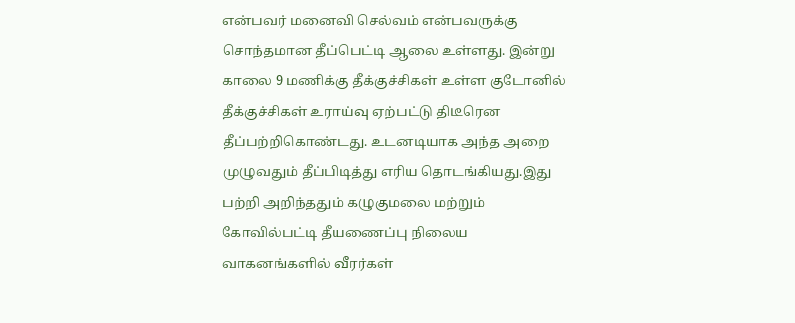என்பவர் மனைவி செல்வம் என்பவருக்கு சொந்தமான தீப்பெட்டி ஆலை உள்ளது. இன்று காலை 9 மணிக்கு தீக்குச்சிகள் உள்ள குடோனில் தீக்குச்சிகள் உராய்வு ஏற்பட்டு திடீரென தீப்பற்றிகொண்டது. உடனடியாக அந்த அறை முழுவதும் தீப்பிடித்து எரிய தொடங்கியது.இது பற்றி அறிந்ததும் கழுகுமலை மற்றும் கோவில்பட்டி தீயணைப்பு நிலைய வாகனங்களில் வீரர்கள்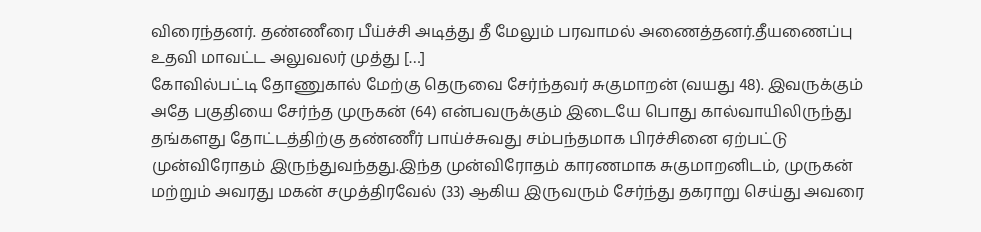விரைந்தனர். தண்ணீரை பீய்ச்சி அடித்து தீ மேலும் பரவாமல் அணைத்தனர்.தீயணைப்பு உதவி மாவட்ட அலுவலர் முத்து […]
கோவில்பட்டி தோணுகால் மேற்கு தெருவை சேர்ந்தவர் சுகுமாறன் (வயது 48). இவருக்கும் அதே பகுதியை சேர்ந்த முருகன் (64) என்பவருக்கும் இடையே பொது கால்வாயிலிருந்து தங்களது தோட்டத்திற்கு தண்ணீர் பாய்ச்சுவது சம்பந்தமாக பிரச்சினை ஏற்பட்டு முன்விரோதம் இருந்துவந்தது.இந்த முன்விரோதம் காரணமாக சுகுமாறனிடம், முருகன் மற்றும் அவரது மகன் சமுத்திரவேல் (33) ஆகிய இருவரும் சேர்ந்து தகராறு செய்து அவரை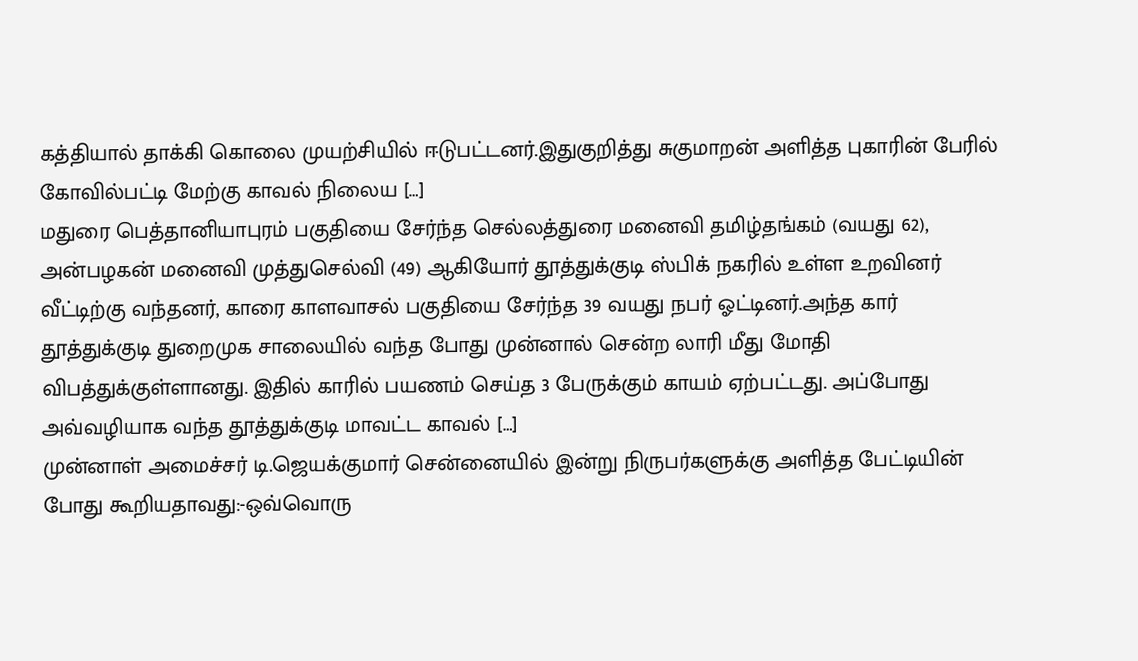கத்தியால் தாக்கி கொலை முயற்சியில் ஈடுபட்டனர்.இதுகுறித்து சுகுமாறன் அளித்த புகாரின் பேரில் கோவில்பட்டி மேற்கு காவல் நிலைய […]
மதுரை பெத்தானியாபுரம் பகுதியை சேர்ந்த செல்லத்துரை மனைவி தமிழ்தங்கம் (வயது 62), அன்பழகன் மனைவி முத்துசெல்வி (49) ஆகியோர் தூத்துக்குடி ஸ்பிக் நகரில் உள்ள உறவினர் வீட்டிற்கு வந்தனர், காரை காளவாசல் பகுதியை சேர்ந்த 39 வயது நபர் ஓட்டினர்.அந்த கார் தூத்துக்குடி துறைமுக சாலையில் வந்த போது முன்னால் சென்ற லாரி மீது மோதி விபத்துக்குள்ளானது. இதில் காரில் பயணம் செய்த 3 பேருக்கும் காயம் ஏற்பட்டது. அப்போது அவ்வழியாக வந்த தூத்துக்குடி மாவட்ட காவல் […]
முன்னாள் அமைச்சர் டி.ஜெயக்குமார் சென்னையில் இன்று நிருபர்களுக்கு அளித்த பேட்டியின் போது கூறியதாவது:-ஒவ்வொரு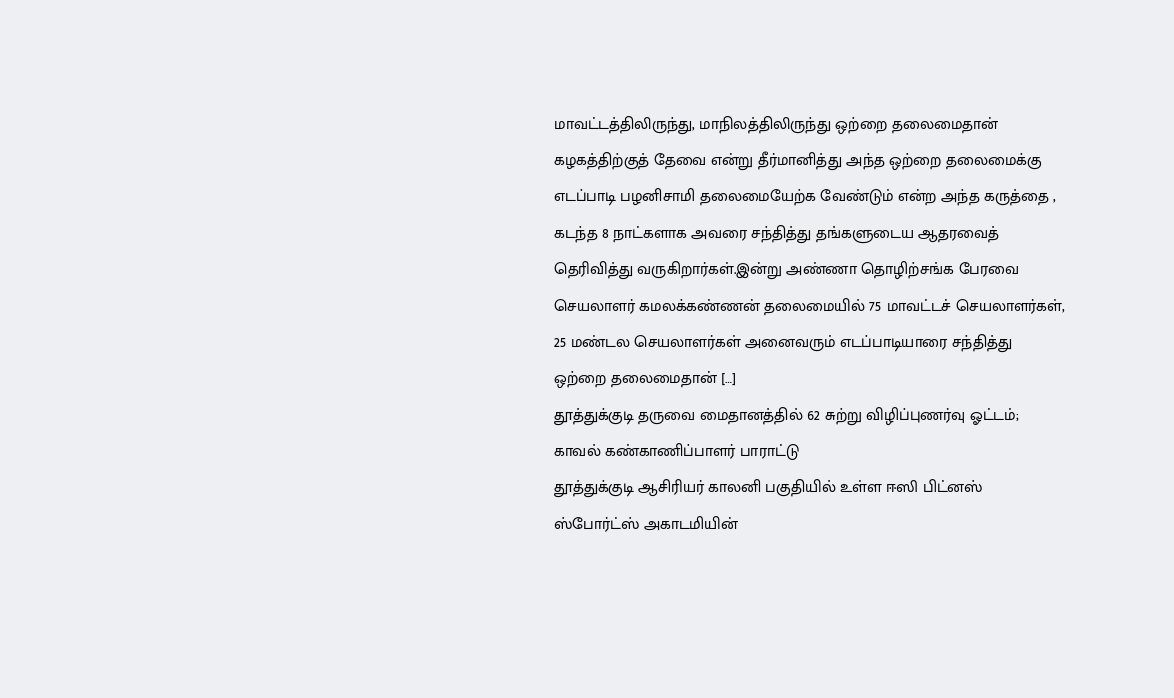மாவட்டத்திலிருந்து, மாநிலத்திலிருந்து ஒற்றை தலைமைதான் கழகத்திற்குத் தேவை என்று தீர்மானித்து அந்த ஒற்றை தலைமைக்கு எடப்பாடி பழனிசாமி தலைமையேற்க வேண்டும் என்ற அந்த கருத்தை , கடந்த 8 நாட்களாக அவரை சந்தித்து தங்களுடைய ஆதரவைத் தெரிவித்து வருகிறார்கள்.இன்று அண்ணா தொழிற்சங்க பேரவை செயலாளர் கமலக்கண்ணன் தலைமையில் 75 மாவட்டச் செயலாளர்கள், 25 மண்டல செயலாளர்கள் அனைவரும் எடப்பாடியாரை சந்தித்து ஒற்றை தலைமைதான் […]
தூத்துக்குடி தருவை மைதானத்தில் 62 சுற்று விழிப்புணர்வு ஓட்டம்; காவல் கண்காணிப்பாளர் பாராட்டு
தூத்துக்குடி ஆசிரியர் காலனி பகுதியில் உள்ள ஈஸி பிட்னஸ் ஸ்போர்ட்ஸ் அகாடமியின்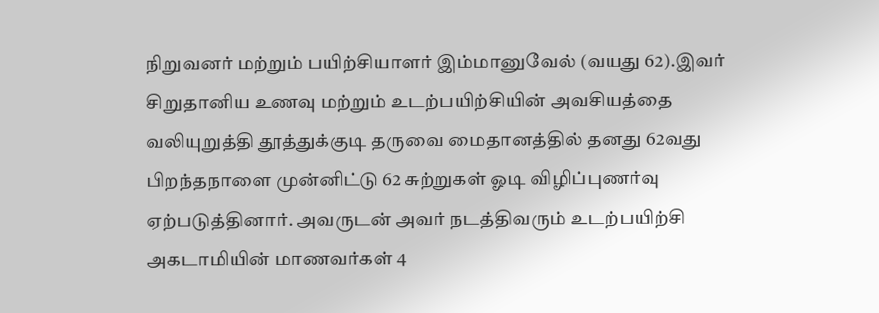நிறுவனர் மற்றும் பயிற்சியாளர் இம்மானுவேல் (வயது 62).இவர் சிறுதானிய உணவு மற்றும் உடற்பயிற்சியின் அவசியத்தை வலியுறுத்தி தூத்துக்குடி தருவை மைதானத்தில் தனது 62வது பிறந்தநாளை முன்னிட்டு 62 சுற்றுகள் ஓடி விழிப்புணர்வு ஏற்படுத்தினார். அவருடன் அவர் நடத்திவரும் உடற்பயிற்சி அகடாமியின் மாணவர்கள் 4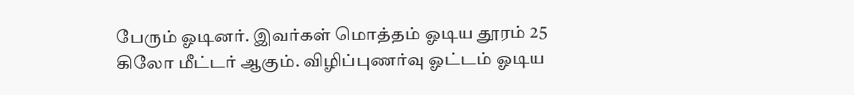பேரும் ஓடினர். இவர்கள் மொத்தம் ஓடிய தூரம் 25 கிலோ மீட்டர் ஆகும். விழிப்புணர்வு ஓட்டம் ஓடிய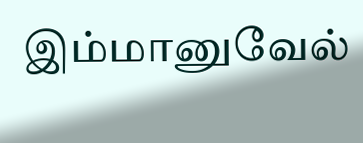இம்மானுவேல்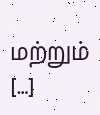மற்றும் […]